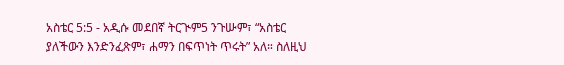አስቴር 5:5 - አዲሱ መደበኛ ትርጒም5 ንጉሡም፣ “አስቴር ያለችውን እንድንፈጽም፣ ሐማን በፍጥነት ጥሩት” አለ። ስለዚህ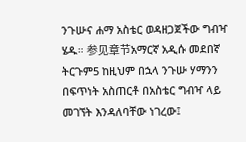ንጉሡና ሐማ አስቴር ወዳዘጋጀችው ግብዣ ሄዱ። 参见章节አማርኛ አዲሱ መደበኛ ትርጉም5 ከዚህም በኋላ ንጉሡ ሃማንን በፍጥነት አስጠርቶ በአስቴር ግብዣ ላይ መገኘት እንዳለባቸው ነገረው፤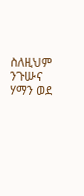ስለዚህም ንጉሡና ሃማን ወደ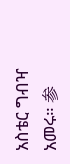አስቴር ግብዣ አመሩ። 参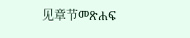见章节መጽሐፍ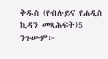ቅዱስ (የብሉይና የሐዲስ ኪዳን መጻሕፍት)5 ንጉሡም፦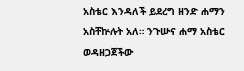አስቴር እንዳለች ይደረግ ዘንድ ሐማን አስቸኵሉት አለ። ንጉሡና ሐማ አስቴር ወዳዘጋጀችው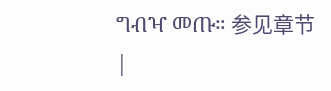ግብዣ መጡ። 参见章节 |